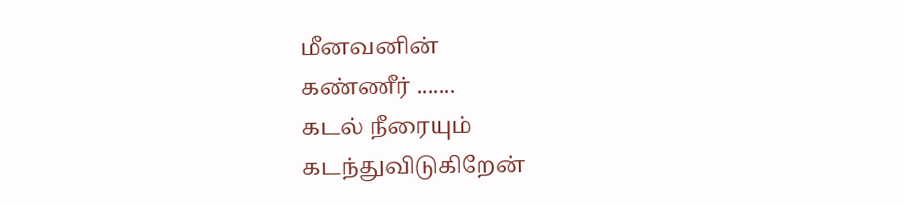மீனவனின்
கண்ணீர் .......
கடல் நீரையும்
கடந்துவிடுகிறேன்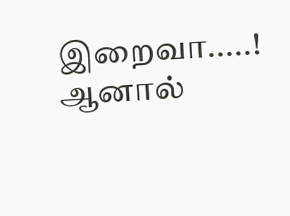இறைவா.....!
ஆனால்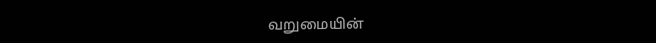வறுமையின்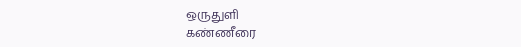ஒருதுளி
கண்ணீரை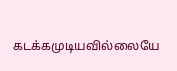கடக்கமுடியவில்லையே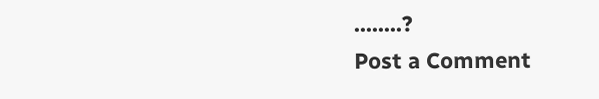........?
Post a Comment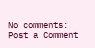No comments:
Post a Comment